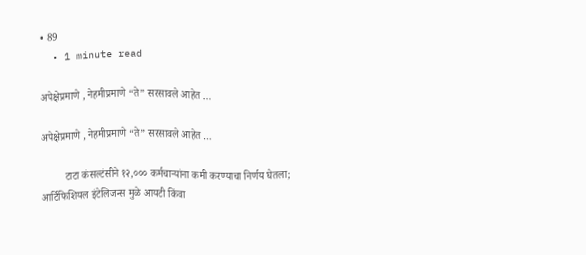• 89
  • 1 minute read

अपेक्षेप्रमाणे , नेहमीप्रमाणे “ते” सरसावले आहेत …

अपेक्षेप्रमाणे , नेहमीप्रमाणे “ते” सरसावले आहेत …

         टाटा कंसल्टंसीने १२,००० कर्मचाऱ्यांना कमी करण्याचा निर्णय घेतला; आर्टिफिशियल इंटेलिजन्स मुळे आयटी किंवा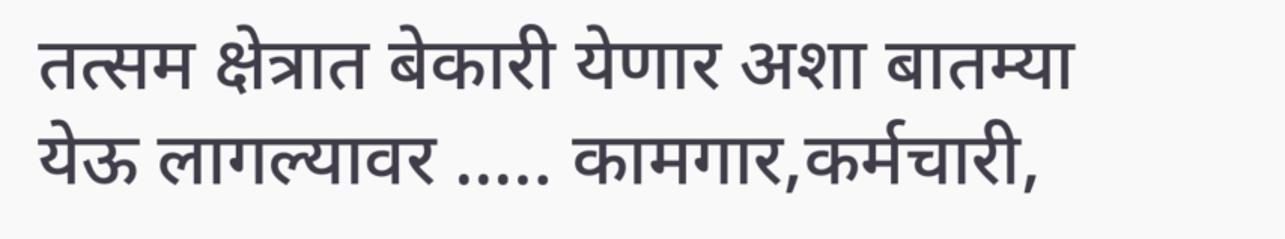तत्सम क्षेत्रात बेकारी येणार अशा बातम्या येऊ लागल्यावर ….. कामगार,कर्मचारी,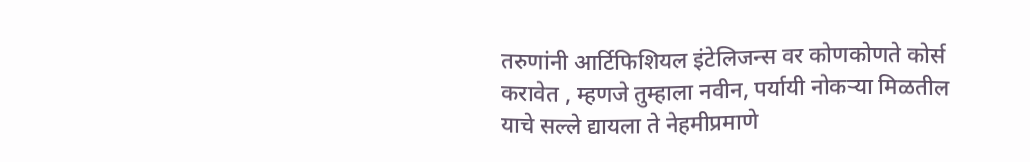तरुणांनी आर्टिफिशियल इंटेलिजन्स वर कोणकोणते कोर्स करावेत , म्हणजे तुम्हाला नवीन, पर्यायी नोकऱ्या मिळतील याचे सल्ले द्यायला ते नेहमीप्रमाणे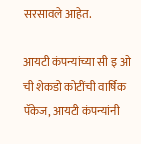सरसावले आहेत.

आयटी कंपन्यांच्या सी इ ओ ची शेकडो कोटींची वार्षिक पॅकेज, आयटी कंपन्यांनी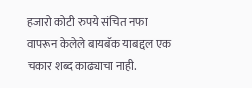हजारो कोटी रुपये संचित नफा वापरून केलेले बायबॅक याबद्दल एक चकार शब्द काढ्याचा नाही.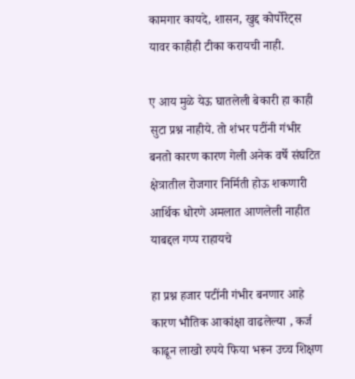कामगार कायदे, शासन, खुद्द कोर्पोरेट्स यावर काहीही टीका करायची नाही.

ए आय मुळे येऊ घातलेली बेकारी हा काही सुटा प्रश्न नाहीये. तो शंभर पटींनी गंभीर बनतो कारण कारण गेली अनेक वर्षे संघटित क्षेत्रातील रोजगार निर्मिती होऊ शकणारी आर्थिक धोरणे अमलात आणलेली नाहीत याबद्दल गप्प राहायचे

हा प्रश्न हजार पटींनी गंभीर बनणार आहे कारण भौतिक आकांक्षा वाढलेल्या , कर्ज काढून लाखो रुपये फिया भरून उच्च शिक्षण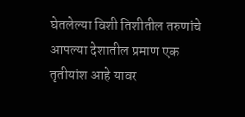घेतलेल्या विशी तिशीतील तरुणांचे आपल्या देशातील प्रमाण एक तृतीयांश आहे यावर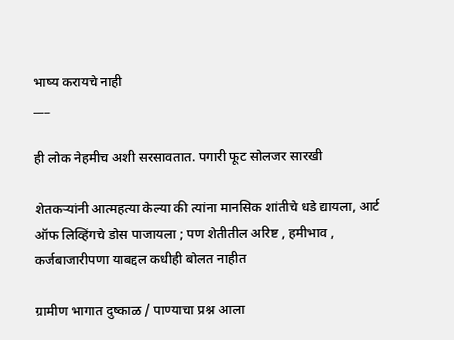भाष्य करायचे नाही
___

ही लोक नेहमीच अशी सरसावतात. पगारी फूट सोलजर सारखी

शेतकऱ्यांनी आत्महत्या केल्या की त्यांना मानसिक शांतीचे धडे द्यायला, आर्ट ऑफ लिव्हिंगचे डोस पाजायला ; पण शेतीतील अरिष्ट , हमीभाव , कर्जबाजारीपणा याबद्दल कधीही बोलत नाहीत

ग्रामीण भागात दुष्काळ / पाण्याचा प्रश्न आला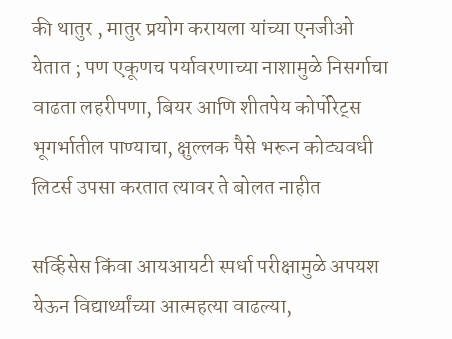की थातुर , मातुर प्रयोग करायला यांच्या एनजीओ येतात ; पण एकूणच पर्यावरणाच्या नाशामुळे निसर्गाचा वाढता लहरीपणा, बियर आणि शीतपेय कोर्पोरेट्स भूगर्भातील पाण्याचा, क्षुल्लक पैसे भरून कोट्यवधी लिटर्स उपसा करतात त्यावर ते बोलत नाहीत

सर्व्हिसेस किंवा आयआयटी स्पर्धा परीक्षामुळे अपयश येऊन विद्यार्थ्यांच्या आत्महत्या वाढल्या,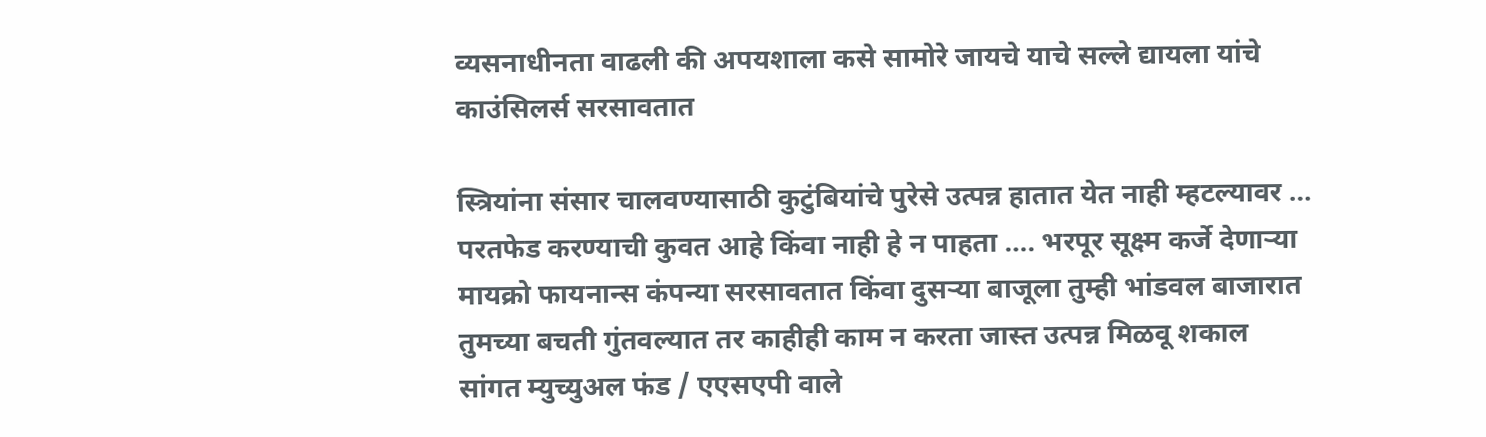व्यसनाधीनता वाढली की अपयशाला कसे सामोरे जायचे याचे सल्ले द्यायला यांचे काउंसिलर्स सरसावतात

स्त्रियांना संसार चालवण्यासाठी कुटुंबियांचे पुरेसे उत्पन्न हातात येत नाही म्हटल्यावर … परतफेड करण्याची कुवत आहे किंवा नाही हे न पाहता …. भरपूर सूक्ष्म कर्जे देणाऱ्या मायक्रो फायनान्स कंपन्या सरसावतात किंवा दुसऱ्या बाजूला तुम्ही भांडवल बाजारात तुमच्या बचती गुंतवल्यात तर काहीही काम न करता जास्त उत्पन्न मिळवू शकाल सांगत म्युच्युअल फंड / एएसएपी वाले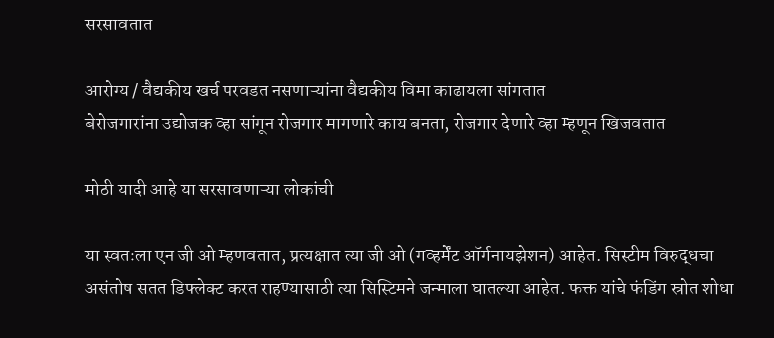सरसावतात

आरोग्य / वैद्यकीय खर्च परवडत नसणाऱ्यांना वैद्यकीय विमा काढायला सांगतात
बेरोजगारांना उद्योजक व्हा सांगून रोजगार मागणारे काय बनता, रोजगार देणारे व्हा म्हणून खिजवतात

मोठी यादी आहे या सरसावणाऱ्या लोकांची

या स्वतःला एन जी ओ म्हणवतात, प्रत्यक्षात त्या जी ओ (गव्हर्मेंट ऑर्गनायझेशन) आहेत. सिस्टीम विरुद्धचा असंतोष सतत डिफ्लेक्ट करत राहण्यासाठी त्या सिस्टिमने जन्माला घातल्या आहेत. फक्त यांचे फंडिंग स्रोत शोधा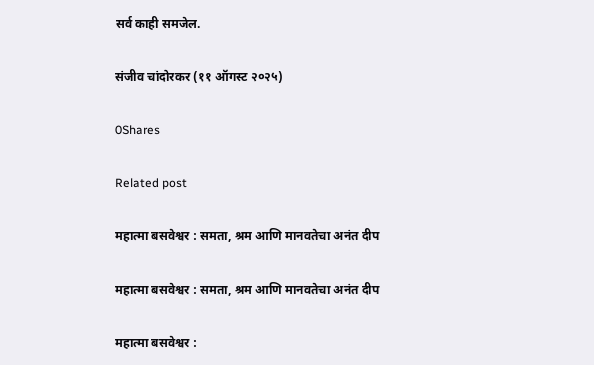सर्व काही समजेल.

संजीव चांदोरकर (११ ऑगस्ट २०२५)

0Shares

Related post

महात्मा बसवेश्वर : समता, श्रम आणि मानवतेचा अनंत दीप

महात्मा बसवेश्वर : समता, श्रम आणि मानवतेचा अनंत दीप

महात्मा बसवेश्वर :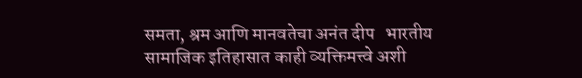समता, श्रम आणि मानवतेचा अनंत दीप   भारतीय सामाजिक इतिहासात काही व्यक्तिमत्त्वे अशी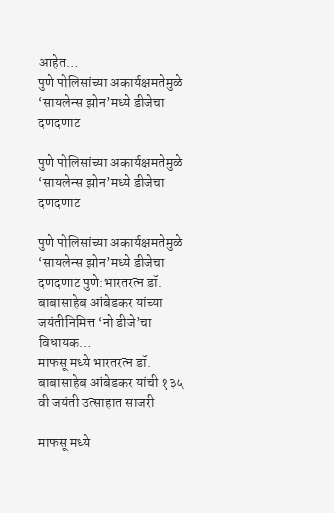आहेत…
पुणे पोलिसांच्या अकार्यक्षमतेमुळे ‘सायलेन्स झोन’मध्ये डीजेचा दणदणाट

पुणे पोलिसांच्या अकार्यक्षमतेमुळे ‘सायलेन्स झोन’मध्ये डीजेचा दणदणाट

पुणे पोलिसांच्या अकार्यक्षमतेमुळे ‘सायलेन्स झोन’मध्ये डीजेचा दणदणाट पुणे:भारतरत्न डॉ. बाबासाहेब आंबेडकर यांच्या जयंतीनिमित्त ‘नो डीजे’चा विधायक…
माफसू मध्ये भारतरत्न डॉ. बाबासाहेब आंबेडकर यांची १३५ वी जयंती उत्साहात साजरी

माफसू मध्ये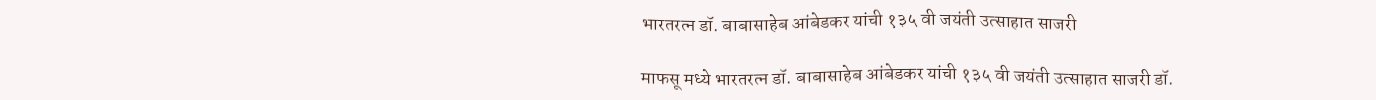भारतरत्न डॉ. बाबासाहेब आंबेडकर यांची १३५ वी जयंती उत्साहात साजरी

माफसू मध्ये भारतरत्न डॉ. बाबासाहेब आंबेडकर यांची १३५ वी जयंती उत्साहात साजरी डॉ.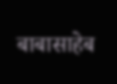बाबासाहेब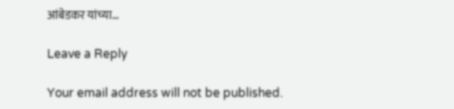आंबेडकर यांच्या…

Leave a Reply

Your email address will not be published.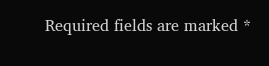Required fields are marked *